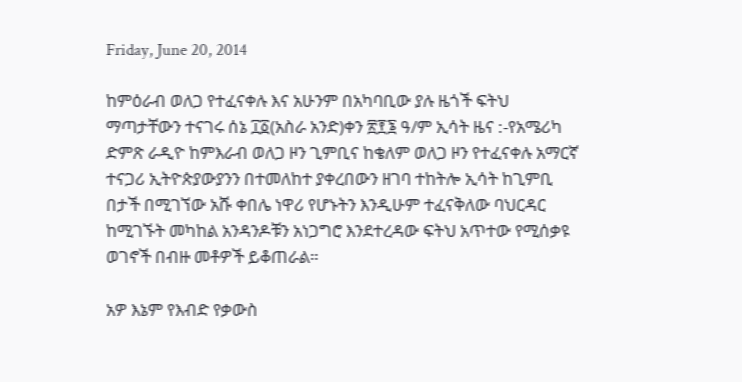Friday, June 20, 2014

ከምዕራብ ወለጋ የተፈናቀሉ እና አሁንም በአካባቢው ያሉ ዜጎች ፍትህ ማጣታቸውን ተናገሩ ሰኔ ፲፩(አስራ አንድ)ቀን ፳፻፮ ዓ/ም ኢሳት ዜና :-የአሜሪካ ድምጽ ራዲዮ ከምእራብ ወለጋ ዞን ጊምቢና ከቄለም ወለጋ ዞን የተፈናቀሉ አማርኛ ተናጋሪ ኢትዮጵያውያንን በተመለከተ ያቀረበውን ዘገባ ተከትሎ ኢሳት ከጊምቢ በታች በሚገኘው አሹ ቀበሌ ነዋሪ የሆኑትን እንዲሁም ተፈናቅለው ባህርዳር ከሚገኙት መካከል አንዳንዶቹን አነጋግሮ እንደተረዳው ፍትህ አጥተው የሚሰቃዩ ወገኖች በብዙ መቶዎች ይቆጠራል።

አዎ እኔም የእብድ የቃውስ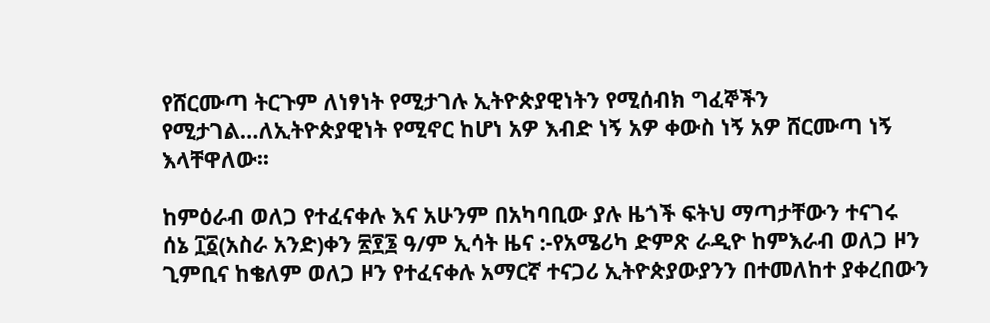የሸርሙጣ ትርጉም ለነፃነት የሚታገሉ ኢትዮጵያዊነትን የሚሰብክ ግፈኞችን የሚታገል…ለኢትዮጵያዊነት የሚኖር ከሆነ አዎ እብድ ነኝ አዎ ቀውስ ነኝ አዎ ሸርሙጣ ነኝ እላቸዋለው፡፡

ከምዕራብ ወለጋ የተፈናቀሉ እና አሁንም በአካባቢው ያሉ ዜጎች ፍትህ ማጣታቸውን ተናገሩ
ሰኔ ፲፩(አስራ አንድ)ቀን ፳፻፮ ዓ/ም ኢሳት ዜና :-የአሜሪካ ድምጽ ራዲዮ ከምእራብ ወለጋ ዞን ጊምቢና ከቄለም ወለጋ ዞን የተፈናቀሉ አማርኛ ተናጋሪ ኢትዮጵያውያንን በተመለከተ ያቀረበውን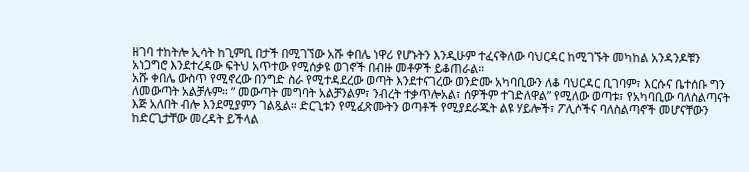ዘገባ ተከትሎ ኢሳት ከጊምቢ በታች በሚገኘው አሹ ቀበሌ ነዋሪ የሆኑትን እንዲሁም ተፈናቅለው ባህርዳር ከሚገኙት መካከል አንዳንዶቹን አነጋግሮ እንደተረዳው ፍትህ አጥተው የሚሰቃዩ ወገኖች በብዙ መቶዎች ይቆጠራል።
አሹ ቀበሌ ውስጥ የሚኖረው በንግድ ስራ የሚተዳደረው ወጣት እንደተናገረው ወንድሙ አካባቢውን ለቆ ባህርዳር ቢገባም፣ እርሱና ቤተሰቡ ግን ለመውጣት አልቻሉም። ” መውጣት መግባት አልቻንልም፣ ንብረት ተቃጥሎአል፣ ሰዎችም ተገድለዋል” የሚለው ወጣቱ፣ የአካባቢው ባለስልጣናት እጅ አለበት ብሎ እንደሚያምን ገልጿል። ድርጊቱን የሚፈጽሙትን ወጣቶች የሚያደራጁት ልዩ ሃይሎች፣ ፖሊሶችና ባለስልጣኖች መሆናቸውን ከድርጊታቸው መረዳት ይችላል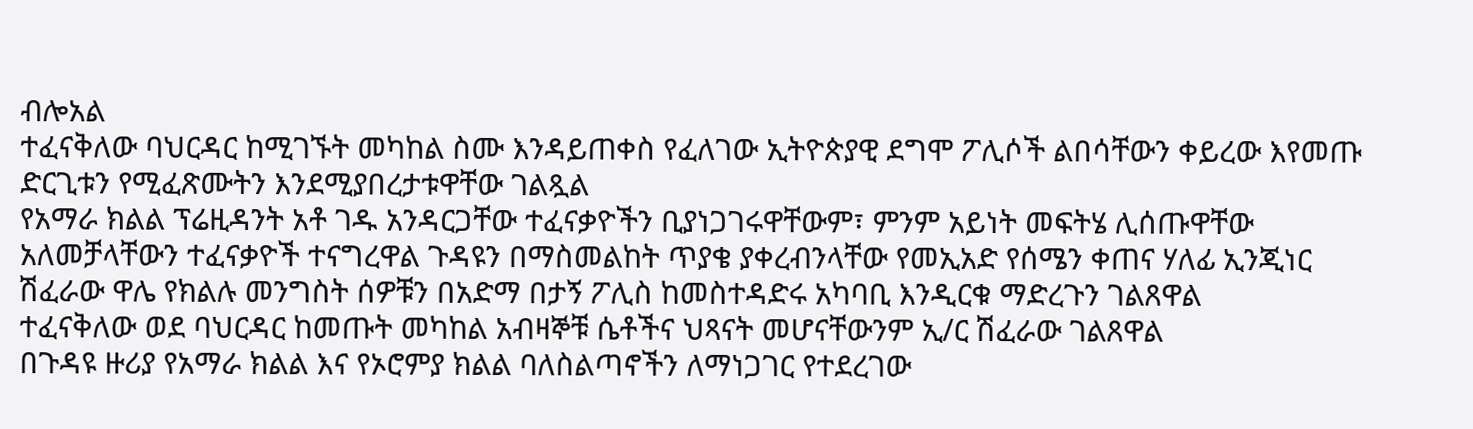ብሎአል
ተፈናቅለው ባህርዳር ከሚገኙት መካከል ስሙ እንዳይጠቀስ የፈለገው ኢትዮጵያዊ ደግሞ ፖሊሶች ልበሳቸውን ቀይረው እየመጡ ድርጊቱን የሚፈጽሙትን እንደሚያበረታቱዋቸው ገልጿል
የአማራ ክልል ፕሬዚዳንት አቶ ገዱ አንዳርጋቸው ተፈናቃዮችን ቢያነጋገሩዋቸውም፣ ምንም አይነት መፍትሄ ሊሰጡዋቸው አለመቻላቸውን ተፈናቃዮች ተናግረዋል ጉዳዩን በማስመልከት ጥያቄ ያቀረብንላቸው የመኢአድ የሰሜን ቀጠና ሃለፊ ኢንጂነር ሽፈራው ዋሌ የክልሉ መንግስት ሰዎቹን በአድማ በታኝ ፖሊስ ከመስተዳድሩ አካባቢ እንዲርቁ ማድረጉን ገልጸዋል
ተፈናቅለው ወደ ባህርዳር ከመጡት መካከል አብዛኞቹ ሴቶችና ህጻናት መሆናቸውንም ኢ/ር ሽፈራው ገልጸዋል
በጉዳዩ ዙሪያ የአማራ ክልል እና የኦሮምያ ክልል ባለስልጣኖችን ለማነጋገር የተደረገው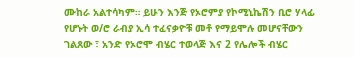ሙከራ አልተሳካም። ይሁን እንጅ የኦሮምያ የኮሚኒኬሽን ቢሮ ሃላፊ የሆኑት ወ/ሮ ራብያ ኢሳ ተፈናቃዮቹ መቶ የማይሞሉ መሆናቸውን ገልጸው ፣ አንድ የኦሮሞ ብሄር ተወላጅ እና 2 የሌሎች ብሄር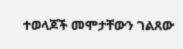ተወላጆች መሞታቸውን ገልጸው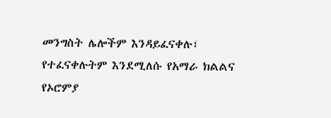መንግስት ሌሎችም እንዳይፈናቀሉ፣ የተፈናቀሉትም እንደሚለሱ የአማራ ክልልና የኦሮምያ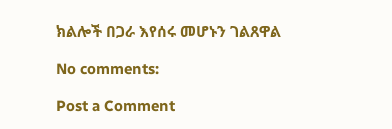ክልሎች በጋራ እየሰሩ መሆኑን ገልጸዋል

No comments:

Post a Comment